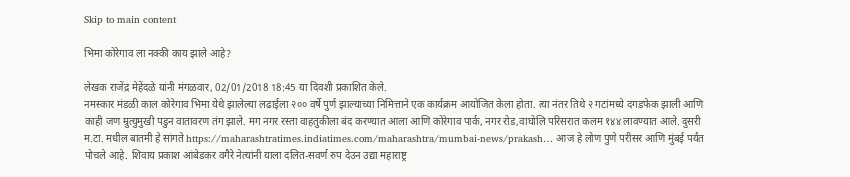Skip to main content

भिमा कोरेगाव ला नक्की काय झाले आहे?

लेखक राजेंद्र मेहेंदळे यांनी मंगळवार, 02/01/2018 18:45 या दिवशी प्रकाशित केले.
नमस्कार मंडळी काल कोरेगाव भिमा येथे झालेल्या लढाईला २०० वर्षे पुर्ण झाल्याच्या निमित्ताने एक कार्यक्रम आयोजित केला होता. त्या नंतर तिथे २ गटांमध्ये दगडफेक झाली आणि काही जण म्रुत्युमुखी पडुन वातावरण तंग झाले. मग नगर रस्ता वाहतुकीला बंद करण्यात आला आणि कोरेगाव पार्क, नगर रोड,वाघोलि परिसरात कलम १४४ लावण्यात आले. दुसरी म.टा. मधील बातमी हे सांगते https://maharashtratimes.indiatimes.com/maharashtra/mumbai-news/prakash… आज हे लोण पुणे परीसर आणि मुंबई पर्यंत पोचले आहे. शिवाय प्रकाश आंबेडकर वगैरे नेत्यांनी याला दलित-सवर्ण रुप देउन उद्या महाराष्ट्र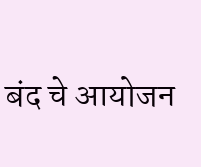बंद चे आयोजन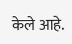केले आहे.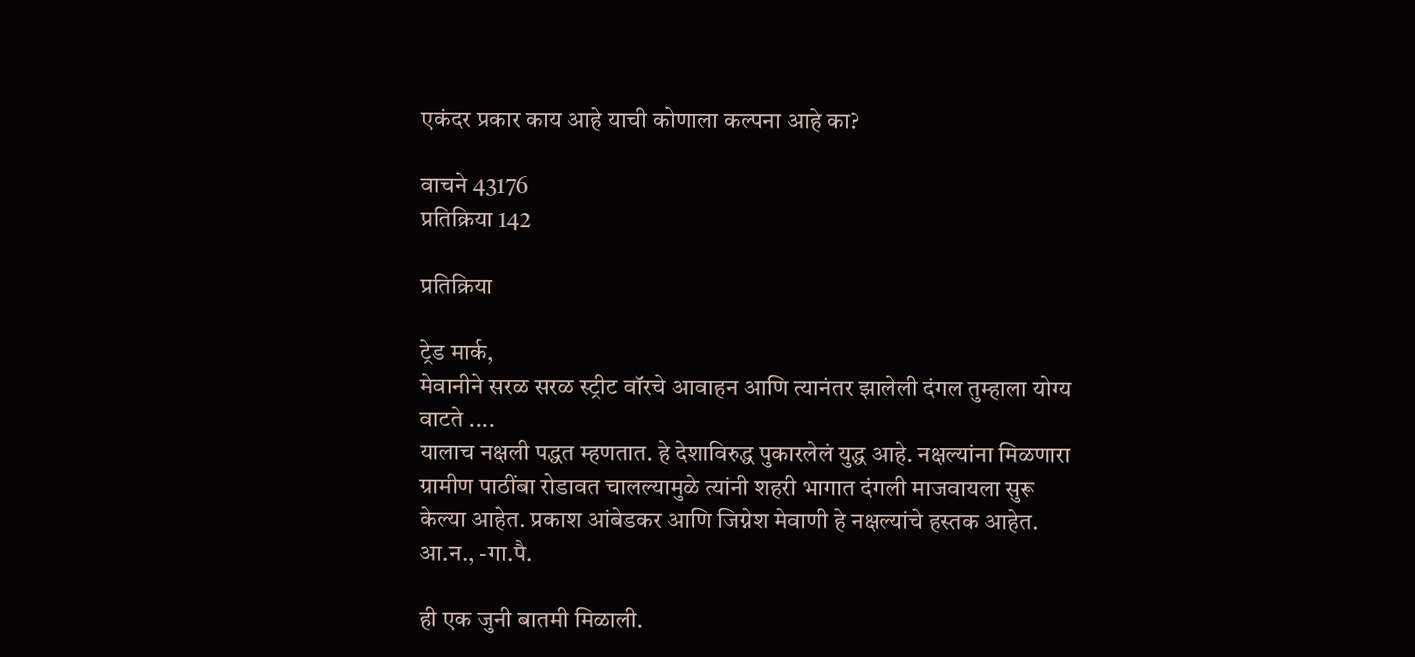एकंदर प्रकार काय आहे याची कोणाला कल्पना आहे का?

वाचने 43176
प्रतिक्रिया 142

प्रतिक्रिया

ट्रेड मार्क,
मेवानीने सरळ सरळ स्ट्रीट वॉरचे आवाहन आणि त्यानंतर झालेली दंगल तुम्हाला योग्य वाटते ....
यालाच नक्षली पद्धत म्हणतात. हे देशाविरुद्ध पुकारलेलं युद्ध आहे. नक्षल्यांना मिळणारा ग्रामीण पाठींबा रोडावत चालल्यामुळे त्यांनी शहरी भागात दंगली माजवायला सुरू केल्या आहेत. प्रकाश आंबेडकर आणि जिग्नेश मेवाणी हे नक्षल्यांचे हस्तक आहेत. आ.न., -गा.पै.

ही एक जुनी बातमी मिळाली.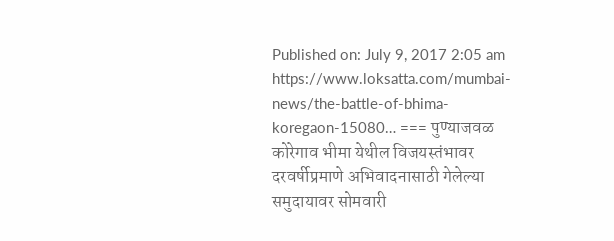Published on: July 9, 2017 2:05 am https://www.loksatta.com/mumbai-news/the-battle-of-bhima-koregaon-15080… === पुण्याजवळ कोरेगाव भीमा येथील विजयस्तंभावर दरवर्षीप्रमाणे अभिवादनासाठी गेलेल्या समुदायावर सोमवारी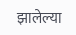झालेल्या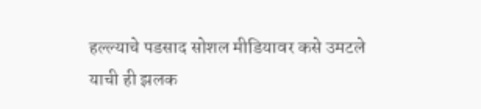हल्ल्याचे पडसाद सोशल मीडियावर कसे उमटले याची ही झलक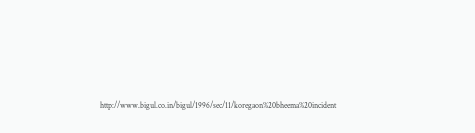http://www.bigul.co.in/bigul/1996/sec/11/koregaon%20bheema%20incident